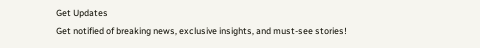Get Updates
Get notified of breaking news, exclusive insights, and must-see stories!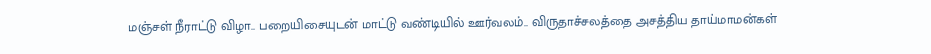மஞ்சள் நீராட்டு விழா.. பறையிசையுடன் மாட்டு வண்டியில் ஊர்வலம்.. விருதாச்சலத்தை அசத்திய தாய்மாமன்கள்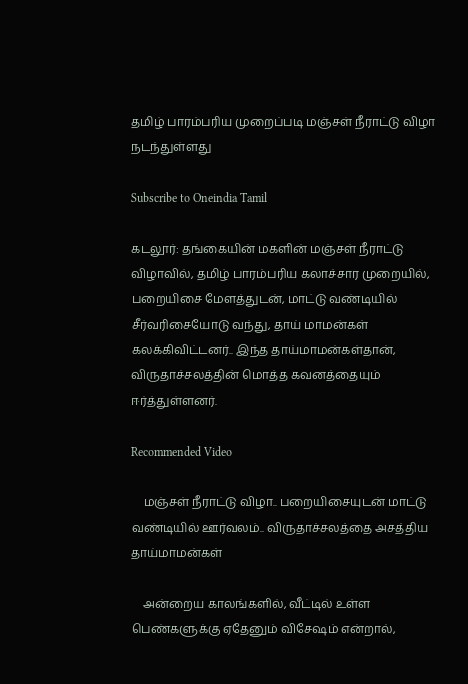தமிழ் பாரம்பரிய முறைப்படி மஞ்சள் நீராட்டு விழா நடந்துள்ளது

Subscribe to Oneindia Tamil

கடலூர்: தங்கையின் மகளின் மஞ்சள் நீராட்டு விழாவில், தமிழ் பாரம்பரிய கலாச்சார முறையில், பறையிசை மேளத்துடன், மாட்டு வண்டியில் சீர்வரிசையோடு வந்து, தாய் மாமன்கள் கலக்கிவிட்டனர்.. இந்த தாய்மாமன்கள்தான், விருதாச்சலத்தின் மொத்த கவனத்தையும் ஈர்த்துள்ளனர்.

Recommended Video

    மஞ்சள் நீராட்டு விழா.. பறையிசையுடன் மாட்டு வண்டியில் ஊர்வலம்.. விருதாச்சலத்தை அசத்திய தாய்மாமன்கள்

    அன்றைய காலங்களில், வீட்டில் உள்ள பெண்களுக்கு ஏதேனும் விசேஷம் என்றால்,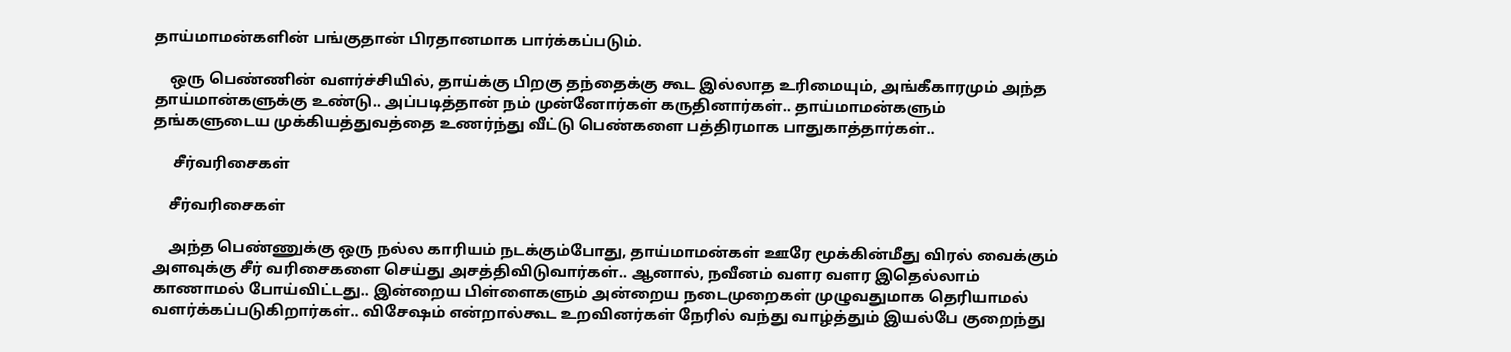தாய்மாமன்களின் பங்குதான் பிரதானமாக பார்க்கப்படும்.

    ஒரு பெண்ணின் வளர்ச்சியில், தாய்க்கு பிறகு தந்தைக்கு கூட இல்லாத உரிமையும், அங்கீகாரமும் அந்த தாய்மான்களுக்கு உண்டு.. அப்படித்தான் நம் முன்னோர்கள் கருதினார்கள்.. தாய்மாமன்களும் தங்களுடைய முக்கியத்துவத்தை உணர்ந்து வீட்டு பெண்களை பத்திரமாக பாதுகாத்தார்கள்..

     சீர்வரிசைகள்

    சீர்வரிசைகள்

    அந்த பெண்ணுக்கு ஒரு நல்ல காரியம் நடக்கும்போது, தாய்மாமன்கள் ஊரே மூக்கின்மீது விரல் வைக்கும் அளவுக்கு சீர் வரிசைகளை செய்து அசத்திவிடுவார்கள்.. ஆனால், நவீனம் வளர வளர இதெல்லாம் காணாமல் போய்விட்டது.. இன்றைய பிள்ளைகளும் அன்றைய நடைமுறைகள் முழுவதுமாக தெரியாமல் வளர்க்கப்படுகிறார்கள்.. விசேஷம் என்றால்கூட உறவினர்கள் நேரில் வந்து வாழ்த்தும் இயல்பே குறைந்து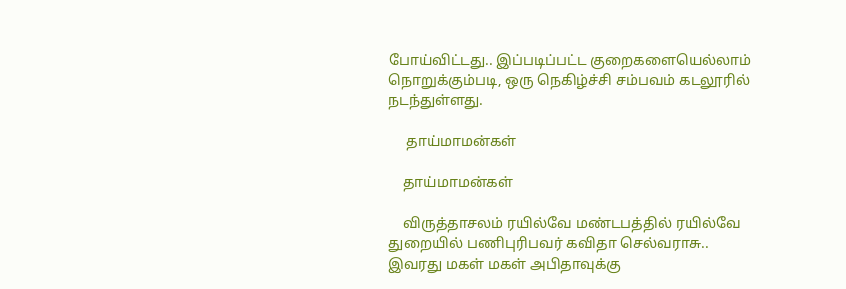போய்விட்டது.. இப்படிப்பட்ட குறைகளையெல்லாம் நொறுக்கும்படி, ஒரு நெகிழ்ச்சி சம்பவம் கடலூரில் நடந்துள்ளது.

     தாய்மாமன்கள்

    தாய்மாமன்கள்

    விருத்தாசலம் ரயில்வே மண்டபத்தில் ரயில்வே துறையில் பணிபுரிபவர் கவிதா செல்வராசு.. இவரது மகள் மகள் அபிதாவுக்கு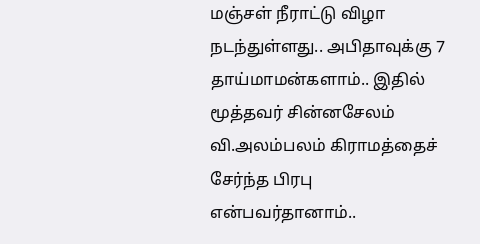மஞ்சள் நீராட்டு விழா நடந்துள்ளது.. அபிதாவுக்கு 7 தாய்மாமன்களாம்.. இதில் மூத்தவர் சின்னசேலம் வி.அலம்பலம் கிராமத்தைச் சேர்ந்த பிரபு என்பவர்தானாம்..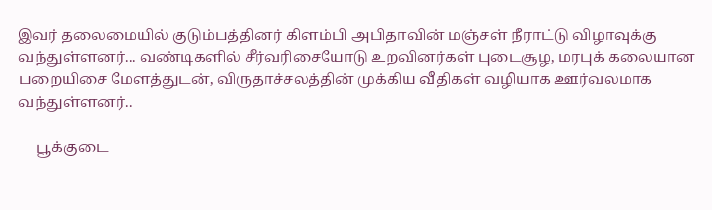இவர் தலைமையில் குடும்பத்தினர் கிளம்பி அபிதாவின் மஞ்சள் நீராட்டு விழாவுக்கு வந்துள்ளனர்... வண்டிகளில் சீர்வரிசையோடு உறவினர்கள் புடைசூழ, மரபுக் கலையான பறையிசை மேளத்துடன், விருதாச்சலத்தின் முக்கிய வீதிகள் வழியாக ஊர்வலமாக வந்துள்ளனர்..

     பூக்குடை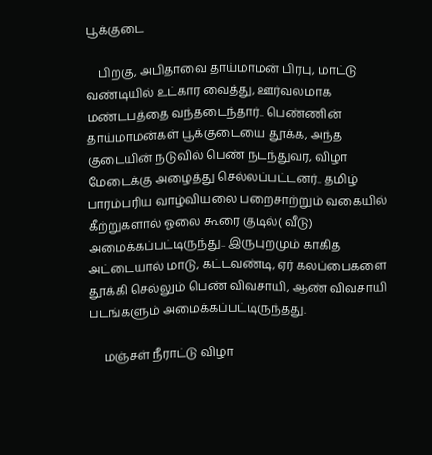பூக்குடை

    பிறகு, அபிதாவை தாய்மாமன் பிரபு, மாட்டு வண்டியில் உட்கார வைத்து, ஊர்வலமாக மண்டபத்தை வந்தடைந்தார்.. பெண்ணின் தாய்மாமன்கள் பூக்குடையை தூக்க, அந்த குடையின் நடுவில் பெண் நடந்துவர, விழா மேடைக்கு அழைத்து செல்லப்பட்டனர்.. தமிழ் பாரம்பரிய வாழ்வியலை பறைசாற்றும் வகையில் கீற்றுகளால் ஓலை கூரை குடில்( வீடு) அமைக்கப்பட்டிருந்து.. இருபுறமும் காகித அட்டையால் மாடு, கட்டவண்டி, ஏர் கலப்பைகளை தூக்கி செல்லும் பெண் விவசாயி, ஆண் விவசாயி படங்களும் அமைக்கப்பட்டிருந்தது.

     மஞ்சள் நீராட்டு விழா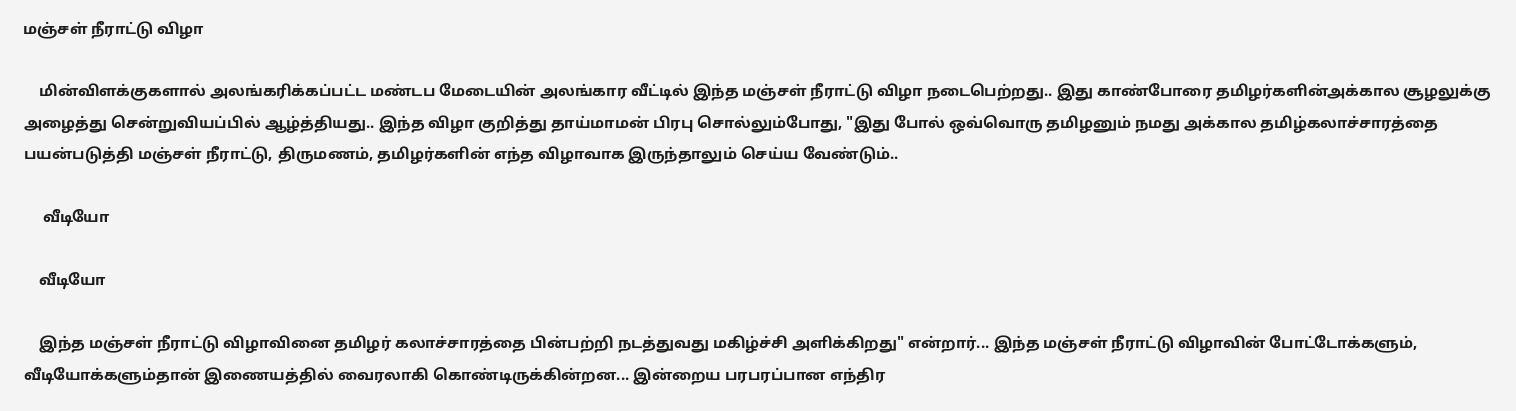மஞ்சள் நீராட்டு விழா

    மின்விளக்குகளால் அலங்கரிக்கப்பட்ட மண்டப மேடையின் அலங்கார வீட்டில் இந்த மஞ்சள் நீராட்டு விழா நடைபெற்றது.. இது காண்போரை தமிழர்களின்அக்கால சூழலுக்கு அழைத்து சென்றுவியப்பில் ஆழ்த்தியது.. இந்த விழா குறித்து தாய்மாமன் பிரபு சொல்லும்போது, "இது போல் ஒவ்வொரு தமிழனும் நமது அக்கால தமிழ்கலாச்சாரத்தை பயன்படுத்தி மஞ்சள் நீராட்டு, திருமணம், தமிழர்களின் எந்த விழாவாக இருந்தாலும் செய்ய வேண்டும்..

     வீடியோ

    வீடியோ

    இந்த மஞ்சள் நீராட்டு விழாவினை தமிழர் கலாச்சாரத்தை பின்பற்றி நடத்துவது மகிழ்ச்சி அளிக்கிறது" என்றார்... இந்த மஞ்சள் நீராட்டு விழாவின் போட்டோக்களும், வீடியோக்களும்தான் இணையத்தில் வைரலாகி கொண்டிருக்கின்றன... இன்றைய பரபரப்பான எந்திர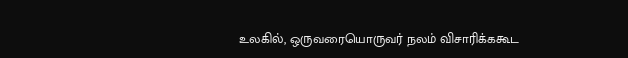உலகில், ஒருவரையொருவர் நலம் விசாரிக்ககூட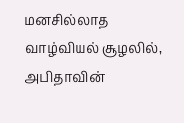மனசில்லாத வாழ்வியல் சூழலில், அபிதாவின்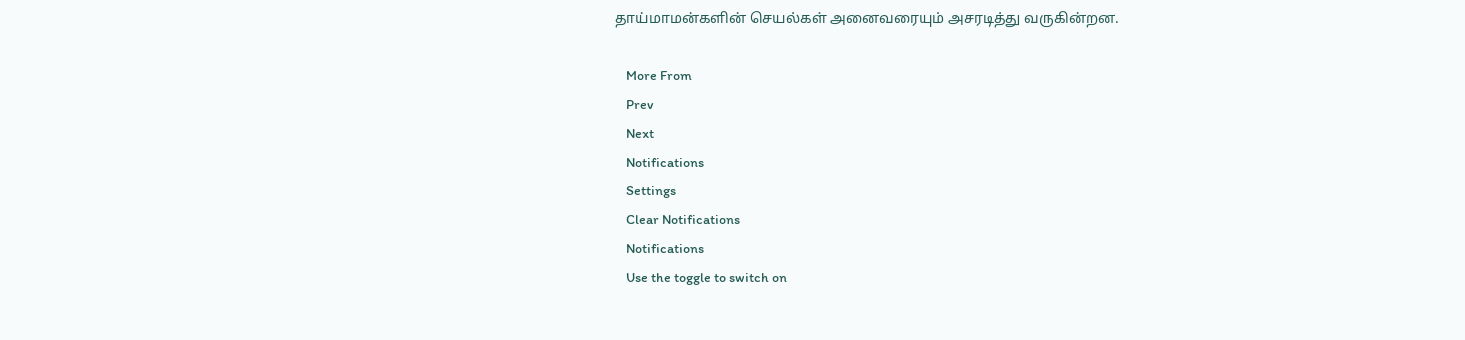தாய்மாமன்களின் செயல்கள் அனைவரையும் அசரடித்து வருகின்றன.

    More From
    Prev
    Next
    Notifications
    Settings
    Clear Notifications
    Notifications
    Use the toggle to switch on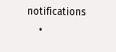notifications
    •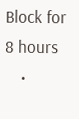Block for 8 hours
    •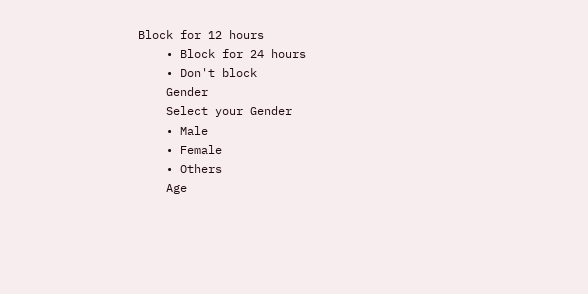Block for 12 hours
    • Block for 24 hours
    • Don't block
    Gender
    Select your Gender
    • Male
    • Female
    • Others
    Age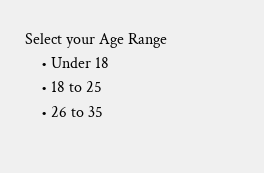Select your Age Range
    • Under 18
    • 18 to 25
    • 26 to 35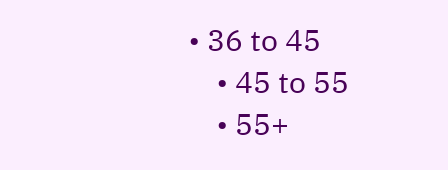• 36 to 45
    • 45 to 55
    • 55+